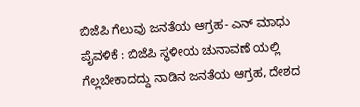ಬಿಜೆಪಿ ಗೆಲುವು ಜನತೆಯ ಆಗ್ರಹ- ಎನ್ ಮಾಧು
ಪೈವಳಿಕೆ : ಬಿಜೆಪಿ ಸ್ಥಳೀಯ ಚುನಾವಣೆ ಯಲ್ಲಿ ಗೆಲ್ಲಬೇಕಾದದ್ದು ನಾಡಿನ ಜನತೆಯ ಆಗ್ರಹ, ದೇಶದ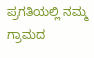ಪ್ರಗತಿಯಲ್ಲಿ ನಮ್ಮ ಗ್ರಾಮದ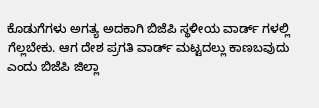ಕೊಡುಗೆಗಳು ಅಗತ್ಯ ಅದಕಾಗಿ ಬಿಜೆಪಿ ಸ್ಥಳೀಯ ವಾರ್ಡ್ ಗಳಲ್ಲಿ ಗೆಲ್ಲಬೇಕು. ಆಗ ದೇಶ ಪ್ರಗತಿ ವಾರ್ಡ್ ಮಟ್ಟದಲ್ಲು ಕಾಣಬವುದು ಎಂದು ಬಿಜೆಪಿ ಜಿಲ್ಲಾ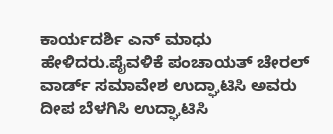ಕಾರ್ಯದರ್ಶಿ ಎನ್ ಮಾಧು ಹೇಳಿದರು.ಪೈವಳಿಕೆ ಪಂಚಾಯತ್ ಚೇರಲ್ ವಾರ್ಡ್ ಸಮಾವೇಶ ಉದ್ಘಾಟಿಸಿ ಅವರು ದೀಪ ಬೆಳಗಿಸಿ ಉದ್ಘಾಟಿಸಿ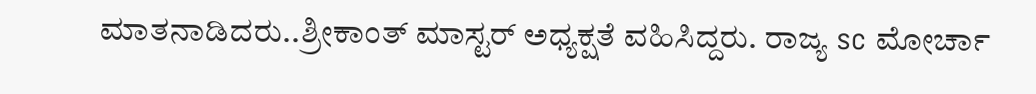ಮಾತನಾಡಿದರು..ಶ್ರೀಕಾಂತ್ ಮಾಸ್ಟರ್ ಅಧ್ಯಕ್ಷತೆ ವಹಿಸಿದ್ದರು. ರಾಜ್ಯ sc ಮೋರ್ಚಾ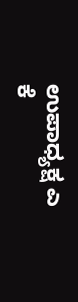ಉಪಾಧ್ಯಕ್ಷ ಎ ಕೆ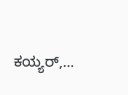ಕಯ್ಯರ್,…